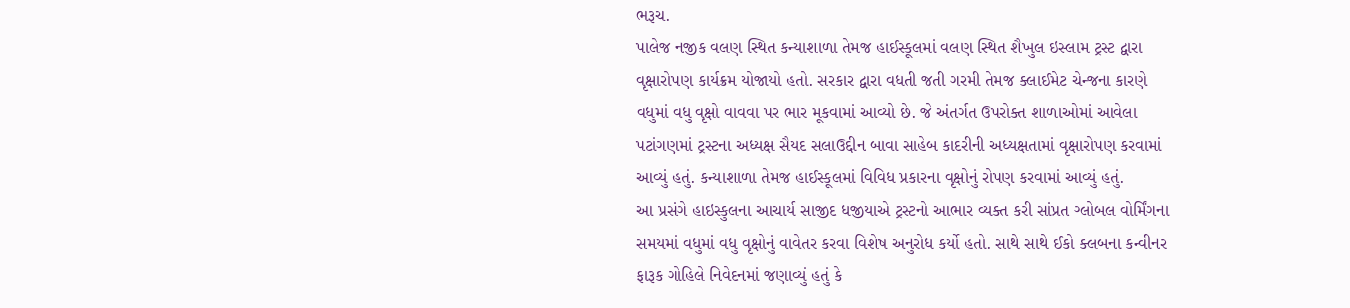ભરૂચ.
પાલેજ નજીક વલણ સ્થિત કન્યાશાળા તેમજ હાઈસ્કૂલમાં વલણ સ્થિત શૈખુલ ઇસ્લામ ટ્રસ્ટ દ્વારા વૃક્ષારોપણ કાર્યક્રમ યોજાયો હતો. સરકાર દ્વારા વધતી જતી ગરમી તેમજ ક્લાઈમેટ ચેન્જના કારણે વધુમાં વધુ વૃક્ષો વાવવા પર ભાર મૂકવામાં આવ્યો છે. જે અંતર્ગત ઉપરોક્ત શાળાઓમાં આવેલા પટાંગણમાં ટ્રસ્ટના અધ્યક્ષ સૈયદ સલાઉદ્દીન બાવા સાહેબ કાદરીની અધ્યક્ષતામાં વૃક્ષારોપણ કરવામાં આવ્યું હતું. કન્યાશાળા તેમજ હાઈસ્કૂલમાં વિવિધ પ્રકારના વૃક્ષોનું રોપણ કરવામાં આવ્યું હતું.
આ પ્રસંગે હાઇસ્કુલના આચાર્ય સાજીદ ધજીયાએ ટ્રસ્ટનો આભાર વ્યક્ત કરી સાંપ્રત ગ્લોબલ વોર્મિંગના સમયમાં વધુમાં વધુ વૃક્ષોનું વાવેતર કરવા વિશેષ અનુરોધ કર્યો હતો. સાથે સાથે ઈકો ક્લબના કન્વીનર ફારૂક ગોહિલે નિવેદનમાં જણાવ્યું હતું કે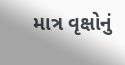માત્ર વૃક્ષોનું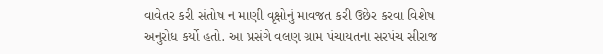વાવેતર કરી સંતોષ ન માણી વૃક્ષોનું માવજત કરી ઉછેર કરવા વિશેષ અનુરોધ કર્યો હતો. આ પ્રસંગે વલણ ગ્રામ પંચાયતના સરપંચ સીરાજ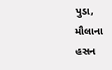પુડા, મૌલાના હસન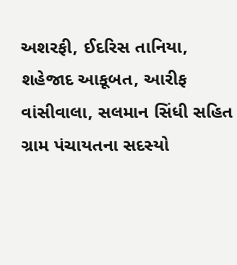અશરફી, ઈદરિસ તાનિયા, શહેજાદ આકૂબત, આરીફ વાંસીવાલા, સલમાન સિંધી સહિત ગ્રામ પંચાયતના સદસ્યો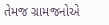તેમજ ગ્રામજનોએ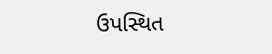ઉપસ્થિત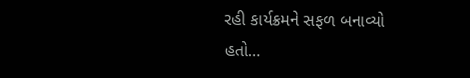રહી કાર્યક્રમને સફળ બનાવ્યો હતો…